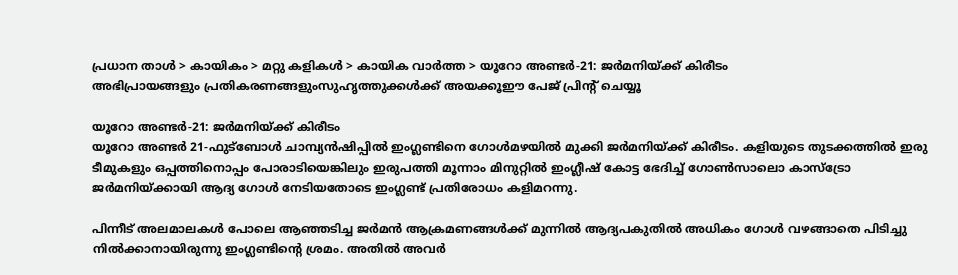പ്രധാന താള്‍ > കായികം > മറ്റു കളികള്‍ > കായിക വാര്‍ത്ത > യൂറോ അണ്ടര്‍-21: ജര്‍മനിയ്ക്ക് കിരീടം
അഭിപ്രായങ്ങളും പ്രതികരണങ്ങളുംസുഹൃത്തുക്കള്‍ക്ക് അയക്കൂഈ പേജ് പ്രിന്‍റ് ചെയ്യൂ

യൂറോ അണ്ടര്‍-21: ജര്‍മനിയ്ക്ക് കിരീടം
യൂറോ അണ്ടര്‍ 21-ഫുട്ബോള്‍ ചാമ്പ്യന്‍ഷിപ്പില്‍ ഇംഗ്ലണ്ടിനെ ഗോള്‍മഴയില്‍ മുക്കി ജര്‍മനിയ്ക്ക് കിരീടം. കളിയുടെ തുടക്കത്തില്‍ ഇരു ടീമുകളും ഒപ്പത്തിനൊപ്പം പോരാടിയെങ്കിലും ഇരുപത്തി മൂന്നാം മിനുറ്റില്‍ ഇംഗ്ലീഷ് കോട്ട ഭേദിച്ച് ഗോണ്‍‌സാലൊ കാസ്ട്രോ ജര്‍മനിയ്ക്കായി ആദ്യ ഗോള്‍ നേടിയതോടെ ഇംഗ്ലണ്ട് പ്രതിരോധം കളിമറന്നു.

പിന്നീട് അലമാലകള്‍ പോലെ ആഞ്ഞടിച്ച ജര്‍മന്‍ ആക്രമണങ്ങള്‍ക്ക് മുന്നില്‍ ആദ്യപകുതില്‍ അധികം ഗോള്‍ വഴങ്ങാതെ പിടിച്ചു നില്‍ക്കാനായിരുന്നു ഇംഗ്ലണ്ടിന്‍റെ ശ്രമം. അതില്‍ അവര്‍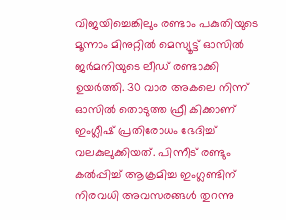വിജയിച്ചെങ്കിലും രണ്ടാം പകുതിയുടെ മൂന്നാം മിനുറ്റില്‍ മെസ്യൂട്ട് ഓസില്‍ ജര്‍മനിയുടെ ലീഡ് രണ്ടാക്കി ഉയര്‍ത്തി. 30 വാര അകലെ നിന്ന് ഓസില്‍ തൊടുത്ത ഫ്രീ കിക്കാണ് ഇംഗ്ലീഷ് പ്രതിരോധം ഭേദിച്ച് വലകുലുക്കിയത്. പിന്നീട് രണ്ടും കല്‍പ്പിച്ച് ആക്രമിച്ച ഇംഗ്ലണ്ടിന് നിരവധി അവസരങ്ങള്‍ തുറന്നു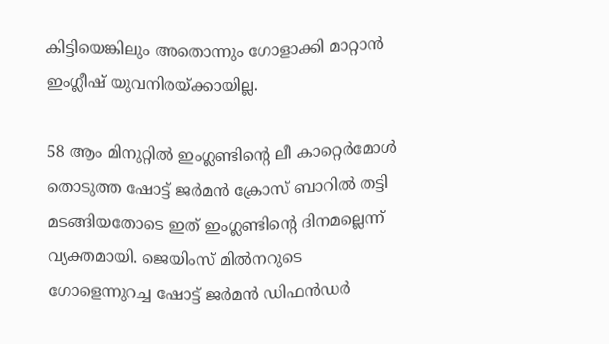കിട്ടിയെങ്കിലും അതൊന്നും ഗോളാക്കി മാറ്റാന്‍ ഇംഗ്ലീഷ് യുവനിരയ്ക്കായില്ല.

58 ആം മിനുറ്റില്‍ ഇംഗ്ലണ്ടിന്‍റെ ലീ കാറ്റെര്‍മോള്‍ തൊടുത്ത ഷോട്ട് ജര്‍മന്‍ ക്രോസ് ബാറില്‍ തട്ടി മടങ്ങിയതോടെ ഇത് ഇംഗ്ലണ്ടിന്‍റെ ദിനമല്ലെന്ന് വ്യക്തമായി. ജെയിംസ് മില്‍‌നറുടെ ഗോളെന്നുറച്ച ഷോട്ട് ജര്‍മന്‍ ഡിഫന്‍ഡര്‍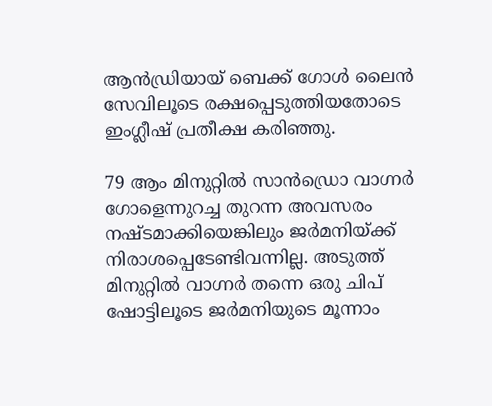ആന്‍ഡ്രിയായ് ബെക്ക് ഗോള്‍ ലൈന്‍ സേവിലൂടെ രക്ഷപ്പെടുത്തിയതോടെ ഇംഗ്ലീഷ് പ്രതീക്ഷ കരിഞ്ഞു.

79 ആം മിനുറ്റില്‍ സാന്‍ഡ്രൊ വാഗ്നര്‍ ഗോളെന്നുറച്ച തുറന്ന അവസരം നഷ്ടമാക്കിയെങ്കിലും ജര്‍മനിയ്ക്ക് നിരാശപ്പെടേണ്ടിവന്നില്ല. അടുത്ത് മിനുറ്റില്‍ വാഗ്നര്‍ തന്നെ ഒരു ചിപ് ഷോട്ടിലൂടെ ജര്‍മനിയുടെ മൂന്നാം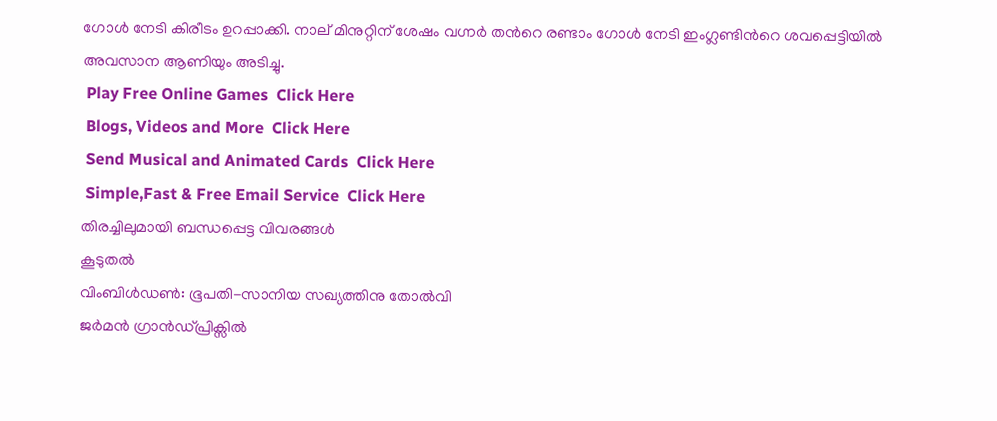ഗോള്‍ നേടി കിരീടം ഉറപ്പാക്കി. നാല് മിനുറ്റിന് ശേഷം വഗ്നര്‍ തന്‍റെ രണ്ടാം ഗോള്‍ നേടി ഇംഗ്ലണ്ടിന്‍റെ ശവപ്പെട്ടിയില്‍ അവസാന ആണിയും അടിച്ചു.
 Play Free Online Games  Click Here
 Blogs, Videos and More  Click Here
 Send Musical and Animated Cards  Click Here
 Simple,Fast & Free Email Service  Click Here
തിരച്ചിലുമായി ബന്ധപ്പെട്ട വിവരങ്ങള്‍
കൂടുതല്‍
വിംബിള്‍ഡണ്‍‍: ഭൂപതി-സാനിയ സഖ്യത്തിനു തോല്‍വി
ജര്‍മന്‍ ഗ്രാന്‍ഡ്‌പ്രിക്സില്‍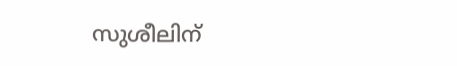സുശീലിന്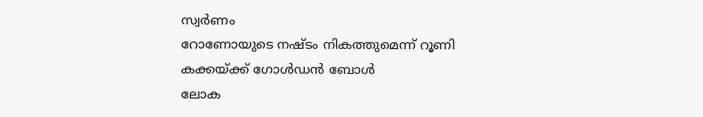സ്വര്‍ണം
റോണോയുടെ നഷ്ടം നികത്തുമെന്ന് റൂണി
കക്കയ്ക്ക് ഗോള്‍ഡന്‍ ബോള്‍
ലോക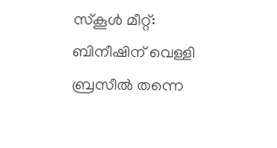സ്കൂള്‍ മീറ്റ്: ബിനീഷിന് വെള്ളി
ബ്രസീല്‍ തന്നെ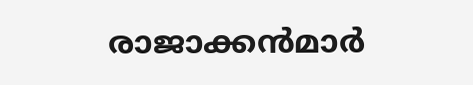രാജാക്കന്‍‌മാര്‍